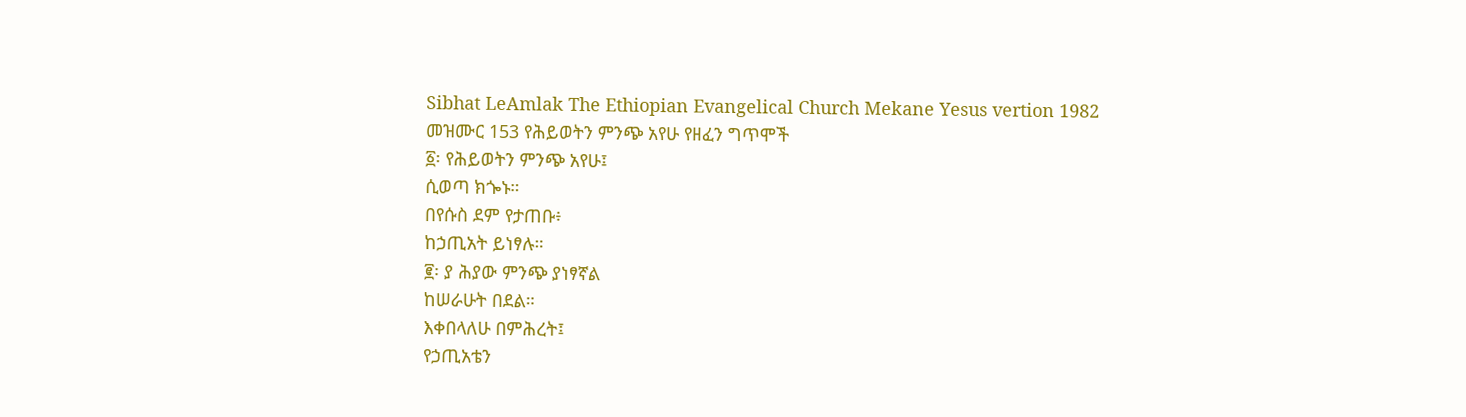Sibhat LeAmlak The Ethiopian Evangelical Church Mekane Yesus vertion 1982
መዝሙር 153 የሕይወትን ምንጭ አየሁ የዘፈን ግጥሞች
፩፡ የሕይወትን ምንጭ አየሁ፤
ሲወጣ ክጐኑ።
በየሱስ ደም የታጠቡ፥
ከኃጢአት ይነፃሉ።
፪፡ ያ ሕያው ምንጭ ያነፃኛል
ከሠራሁት በደል።
እቀበላለሁ በምሕረት፤
የኃጢአቴን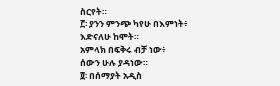ስርየት።
፫፡ ያንን ምንጭ ካየሁ በእምነት፥
እድናለሁ ከሞት።
አምላክ በፍቅሩ ብቻ ነው፥
ሰውን ሁሉ ያዳነው።
፬፡ በሰማያት አዲስ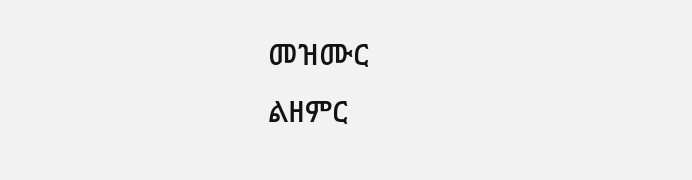መዝሙር
ልዘምር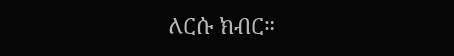ለርሱ ክብር።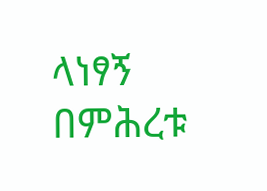ላነፃኝ በምሕረቱ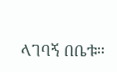ላገባኝ በቤቱ።